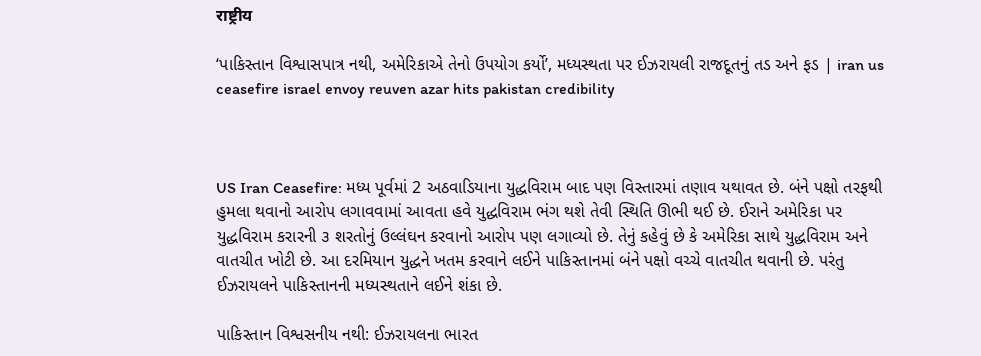राष्ट्रीय

‘પાકિસ્તાન વિશ્વાસપાત્ર નથી, અમેરિકાએ તેનો ઉપયોગ કર્યો’, મધ્યસ્થતા પર ઈઝરાયલી રાજદૂતનું તડ અને ફડ | iran us ceasefire israel envoy reuven azar hits pakistan credibility



US Iran Ceasefire: મધ્ય પૂર્વમાં 2 અઠવાડિયાના યુદ્ધવિરામ બાદ પણ વિસ્તારમાં તણાવ યથાવત છે. બંને પક્ષો તરફથી હુમલા થવાનો આરોપ લગાવવામાં આવતા હવે યુદ્ધવિરામ ભંગ થશે તેવી સ્થિતિ ઊભી થઈ છે. ઈરાને અમેરિકા પર યુદ્ધવિરામ કરારની ૩ શરતોનું ઉલ્લંઘન કરવાનો આરોપ પણ લગાવ્યો છે. તેનું કહેવું છે કે અમેરિકા સાથે યુદ્ધવિરામ અને વાતચીત ખોટી છે. આ દરમિયાન યુદ્ધને ખતમ કરવાને લઈને પાકિસ્તાનમાં બંને પક્ષો વચ્ચે વાતચીત થવાની છે. પરંતુ ઈઝરાયલને પાકિસ્તાનની મધ્યસ્થતાને લઈને શંકા છે.

પાકિસ્તાન વિશ્વસનીય નથી: ઈઝરાયલના ભારત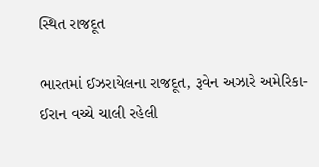સ્થિત રાજદૂત

ભારતમાં ઈઝરાયેલના રાજદૂત, રૂવેન અઝારે અમેરિકા-ઈરાન વચ્ચે ચાલી રહેલી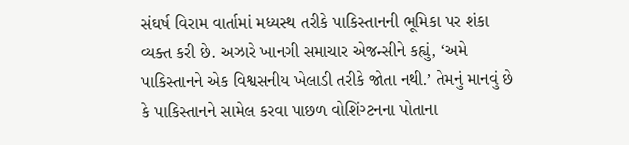સંઘર્ષ વિરામ વાર્તામાં મધ્યસ્થ તરીકે પાકિસ્તાનની ભૂમિકા પર શંકા વ્યક્ત કરી છે. અઝારે ખાનગી સમાચાર એજન્સીને કહ્યું, ‘અમે પાકિસ્તાનને એક વિશ્વસનીય ખેલાડી તરીકે જોતા નથી.’ તેમનું માનવું છે કે પાકિસ્તાનને સામેલ કરવા પાછળ વોશિંગ્ટનના પોતાના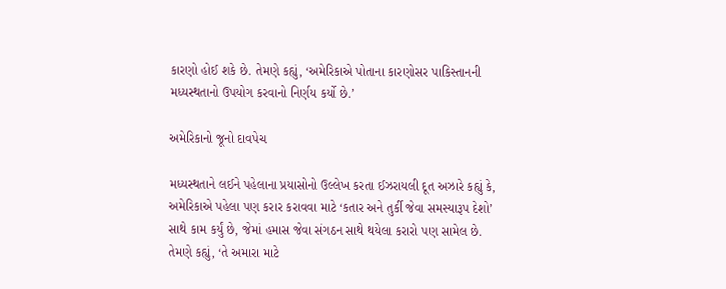કારણો હોઈ શકે છે. તેમણે કહ્યું, ‘અમેરિકાએ પોતાના કારણોસર પાકિસ્તાનની મધ્યસ્થતાનો ઉપયોગ કરવાનો નિર્ણય કર્યો છે.’

અમેરિકાનો જૂનો દાવપેચ

મધ્યસ્થતાને લઈને પહેલાના પ્રયાસોનો ઉલ્લેખ કરતા ઈઝરાયલી દૂત અઝારે કહ્યું કે, અમેરિકાએ પહેલા પણ કરાર કરાવવા માટે ‘કતાર અને તુર્કી જેવા સમસ્યારૂપ દેશો’ સાથે કામ કર્યું છે, જેમાં હમાસ જેવા સંગઠન સાથે થયેલા કરારો પણ સામેલ છે. તેમણે કહ્યું, ‘તે અમારા માટે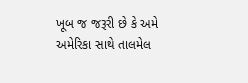ખૂબ જ જરૂરી છે કે અમે અમેરિકા સાથે તાલમેલ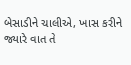બેસાડીને ચાલીએ, ખાસ કરીને જ્યારે વાત તે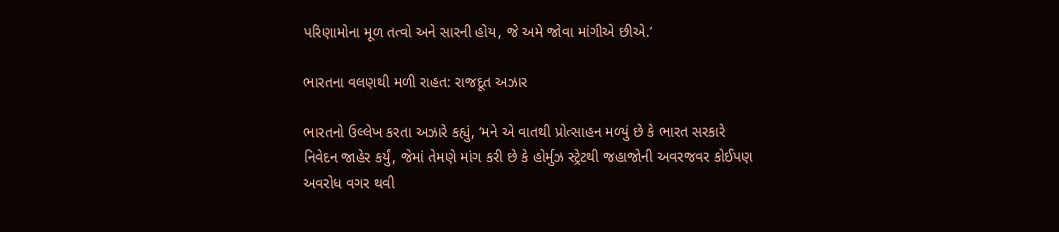પરિણામોના મૂળ તત્વો અને સારની હોય, જે અમે જોવા માંગીએ છીએ.’

ભારતના વલણથી મળી રાહત: રાજદૂત અઝાર

ભારતનો ઉલ્લેખ કરતા અઝારે કહ્યું, ‘મને એ વાતથી પ્રોત્સાહન મળ્યું છે કે ભારત સરકારે નિવેદન જાહેર કર્યું, જેમાં તેમણે માંગ કરી છે કે હોર્મુઝ સ્ટ્રેટથી જહાજોની અવરજવર કોઈપણ અવરોધ વગર થવી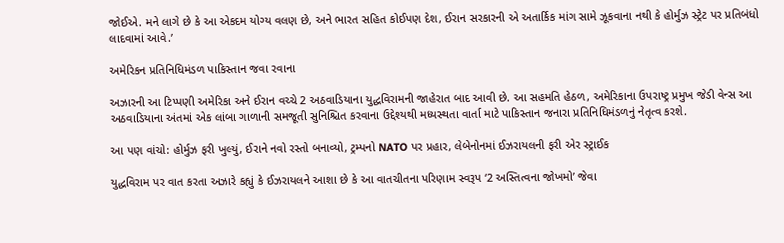જોઈએ. મને લાગે છે કે આ એકદમ યોગ્ય વલણ છે, અને ભારત સહિત કોઈપણ દેશ, ઈરાન સરકારની એ અતાર્કિક માંગ સામે ઝૂકવાના નથી કે હોર્મુઝ સ્ટ્રેટ પર પ્રતિબંધો લાદવામાં આવે.’

અમેરિકન પ્રતિનિધિમંડળ પાકિસ્તાન જવા રવાના

અઝારની આ ટિપ્પણી અમેરિકા અને ઈરાન વચ્ચે 2 અઠવાડિયાના યુદ્ધવિરામની જાહેરાત બાદ આવી છે. આ સહમતિ હેઠળ, અમેરિકાના ઉપરાષ્ટ્ર પ્રમુખ જેડી વેન્સ આ અઠવાડિયાના અંતમાં એક લાંબા ગાળાની સમજૂતી સુનિશ્ચિત કરવાના ઉદ્દેશ્યથી મધ્યસ્થતા વાર્તા માટે પાકિસ્તાન જનારા પ્રતિનિધિમંડળનું નેતૃત્વ કરશે.

આ પણ વાંચો: હોર્મુઝ ફરી ખુલ્યું, ઈરાને નવો રસ્તો બનાવ્યો, ટ્રમ્પનો NATO પર પ્રહાર, લેબેનોનમાં ઈઝરાયલની ફરી એર સ્ટ્રાઈક

યુદ્ધવિરામ પર વાત કરતા અઝારે કહ્યું કે ઈઝરાયલને આશા છે કે આ વાતચીતના પરિણામ સ્વરૂપ ‘2 અસ્તિત્વના જોખમો’ જેવા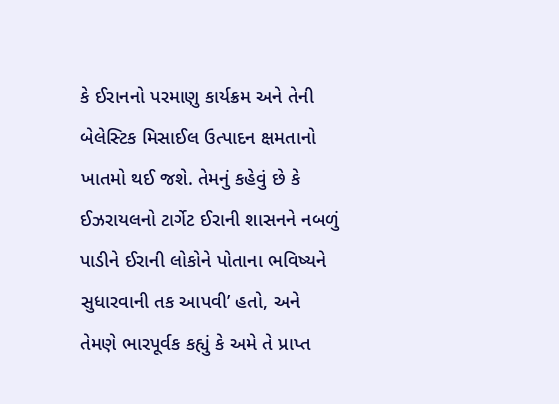કે ઈરાનનો પરમાણુ કાર્યક્રમ અને તેની બેલેસ્ટિક મિસાઈલ ઉત્પાદન ક્ષમતાનો ખાતમો થઈ જશે. તેમનું કહેવું છે કે ઈઝરાયલનો ટાર્ગેટ ઈરાની શાસનને નબળું પાડીને ઈરાની લોકોને પોતાના ભવિષ્યને સુધારવાની તક આપવી’ હતો, અને તેમણે ભારપૂર્વક કહ્યું કે અમે તે પ્રાપ્ત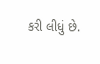કરી લીધું છે.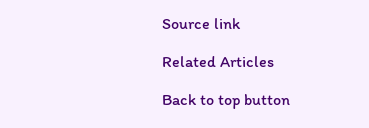Source link

Related Articles

Back to top button